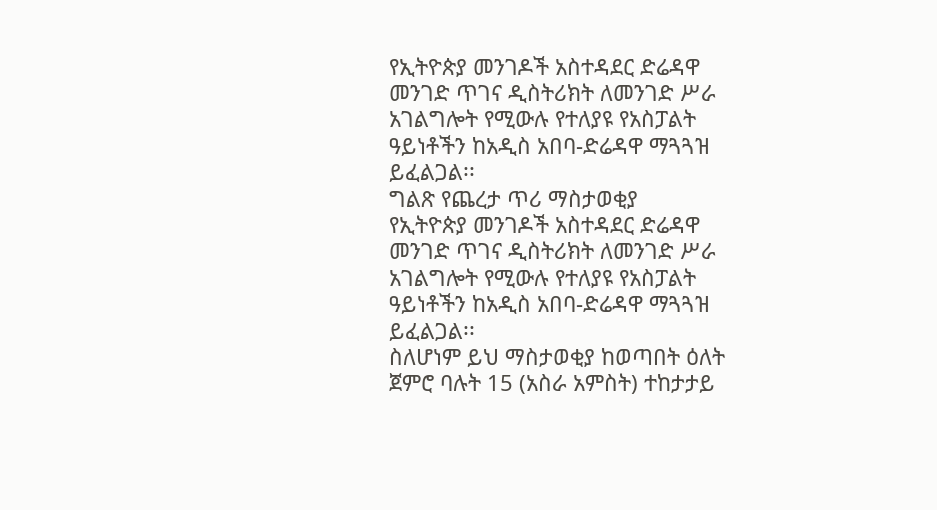የኢትዮጵያ መንገዶች አስተዳደር ድሬዳዋ መንገድ ጥገና ዲስትሪክት ለመንገድ ሥራ አገልግሎት የሚውሉ የተለያዩ የአስፓልት ዓይነቶችን ከአዲስ አበባ-ድሬዳዋ ማጓጓዝ ይፈልጋል፡፡
ግልጽ የጨረታ ጥሪ ማስታወቂያ
የኢትዮጵያ መንገዶች አስተዳደር ድሬዳዋ መንገድ ጥገና ዲስትሪክት ለመንገድ ሥራ አገልግሎት የሚውሉ የተለያዩ የአስፓልት ዓይነቶችን ከአዲስ አበባ-ድሬዳዋ ማጓጓዝ ይፈልጋል፡፡
ስለሆነም ይህ ማስታወቂያ ከወጣበት ዕለት ጀምሮ ባሉት 15 (አስራ አምስት) ተከታታይ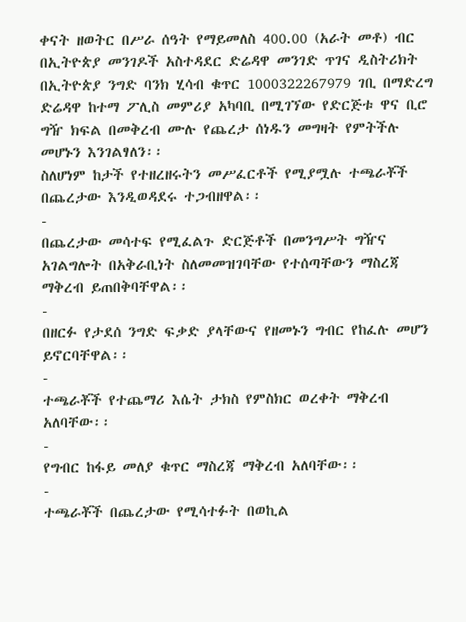ቀናት ዘወትር በሥራ ሰዓት የማይመለስ 400.00 (አራት መቶ) ብር በኢትዮጵያ መንገዶች አስተዳደር ድሬዳዋ መንገድ ጥገና ዲስትሪክት በኢትዮጵያ ንግድ ባንክ ሂሳብ ቁጥር 1000322267979 ገቢ በማድረግ ድሬዳዋ ከተማ ፖሊስ መምሪያ አካባቢ በሚገኘው የድርጅቱ ዋና ቢሮ ግዥ ክፍል በመቅረብ ሙሉ የጨረታ ሰነዱን መግዛት የምትችሉ መሆኑን እንገልፃለን፡፡
ስለሆነም ከታች የተዘረዘሩትን መሥፈርቶች የሚያሟሉ ተጫራቾች በጨረታው እንዲወዳደሩ ተጋብዘዋል፡፡
-
በጨረታው መሳተፍ የሚፈልጉ ድርጅቶች በመንግሥት ግዥና አገልግሎት በአቅራቢነት ስለመመዝገባቸው የተሰጣቸውን ማስረጃ ማቅረብ ይጠበቅባቸዋል፡፡
-
በዘርፉ የታደሰ ንግድ ፍቃድ ያላቸውና የዘመኑን ግብር የከፈሉ መሆን ይኖርባቸዋል፡፡
-
ተጫራቾች የተጨማሪ እሴት ታክስ የምስክር ወረቀት ማቅረብ አለባቸው፡፡
-
የግብር ከፋይ መለያ ቁጥር ማስረጃ ማቅረብ አለባቸው፡፡
-
ተጫራቾች በጨረታው የሚሳተፉት በወኪል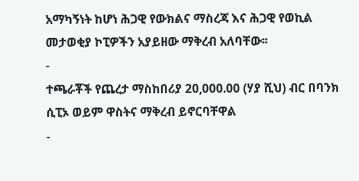አማካኝነት ከሆነ ሕጋዊ የውክልና ማስረጃ እና ሕጋዊ የወኪል መታወቂያ ኮፒዎችን አያይዘው ማቅረብ አለባቸው፡፡
-
ተጫራቾች የጨረታ ማስከበሪያ 20,000.00 (ሃያ ሺህ) ብር በባንክ ሲፒኦ ወይም ዋስትና ማቅረብ ይኖርባቸዋል
-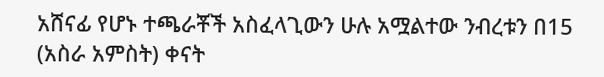አሸናፊ የሆኑ ተጫራቾች አስፈላጊውን ሁሉ አሟልተው ንብረቱን በ15 (አስራ አምስት) ቀናት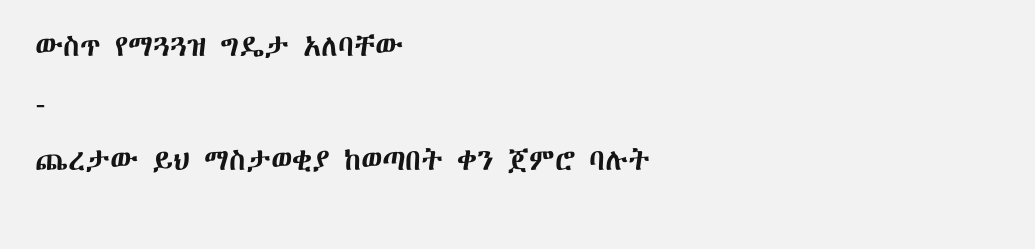ውስጥ የማጓጓዝ ግዴታ አለባቸው
-
ጨረታው ይህ ማስታወቂያ ከወጣበት ቀን ጀምሮ ባሉት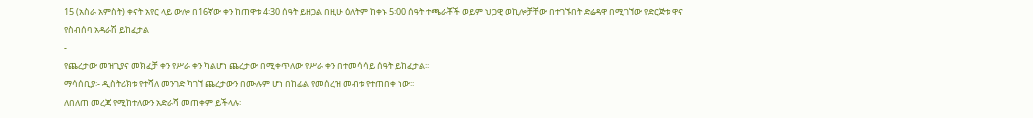15 (አስራ አምስት) ቀናት አየር ላይ ውሎ በ16ኛው ቀን ከጠዋቱ 4፡30 ሰዓት ይዘጋል በዚሁ ዕለትም ከቀኑ 5፡00 ሰዓት ተጫራቾች ወይም ህጋዊ ወኪሎቻቸው በተገኙበት ድሬዳዋ በሚገኘው የድርጅቱ ዋና የስብሰባ አዳራሽ ይከፈታል
-
የጨረታው መዝጊያና መክፈቻ ቀን የሥራ ቀን ካልሆነ ጨረታው በሚቀጥለው የሥራ ቀን በተመሳሳይ ሰዓት ይከፈታል፡፡
ማሳሰቢያ፡- ዲስትሪክቱ የተሻለ መንገድ ካገኘ ጨረታውን በሙሉም ሆነ በከፊል የመሰረዝ መብቱ የተጠበቀ ነው፡፡
ለበለጠ መረጃ የሚከተለውን አድራሻ መጠቀም ይችላሉ፡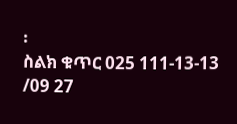፡
ስልክ ቁጥር 025 111-13-13 /09 27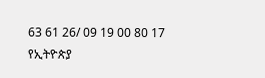63 61 26/ 09 19 00 80 17
የኢትዮጵያ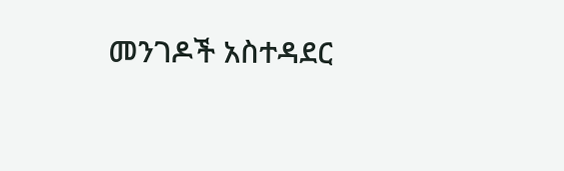መንገዶች አስተዳደር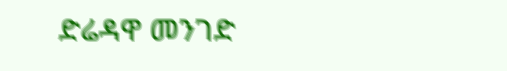ድሬዳዋ መንገድ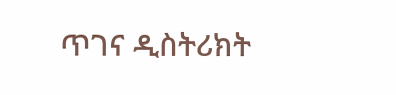ጥገና ዲስትሪክት